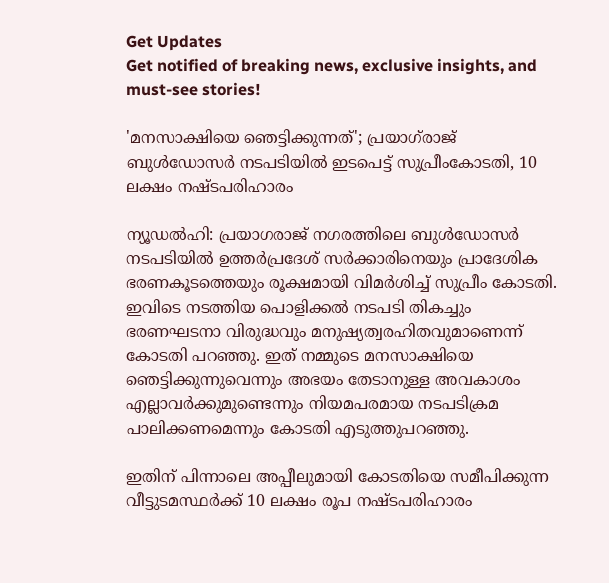Get Updates
Get notified of breaking news, exclusive insights, and must-see stories!

'മനസാക്ഷിയെ ഞെട്ടിക്കുന്നത്'; പ്രയാഗ്‌രാജ് ബുൾഡോസർ നടപടിയിൽ ഇടപെട്ട് സുപ്രീംകോടതി, 10 ലക്ഷം നഷ്‌ടപരിഹാരം

ന്യൂഡൽഹി: പ്രയാഗരാജ് നഗരത്തിലെ ബുൾഡോസർ നടപടിയിൽ ഉത്തർപ്രദേശ് സർക്കാരിനെയും പ്രാദേശിക ഭരണകൂടത്തെയും രൂക്ഷമായി വിമർശിച്ച് സുപ്രീം കോടതി. ഇവിടെ നടത്തിയ പൊളിക്കൽ നടപടി തികച്ചും ഭരണഘടനാ വിരുദ്ധവും മനുഷ്യത്വരഹിതവുമാണെന്ന് കോടതി പറഞ്ഞു. ഇത് നമ്മുടെ മനസാക്ഷിയെ ഞെട്ടിക്കുന്നുവെന്നും അഭയം തേടാനുള്ള അവകാശം എല്ലാവർക്കുമുണ്ടെന്നും നിയമപരമായ നടപടിക്രമ പാലിക്കണമെന്നും കോടതി എടുത്തുപറഞ്ഞു.

ഇതിന് പിന്നാലെ അപ്പീലുമായി കോടതിയെ സമീപിക്കുന്ന വീട്ടുടമസ്ഥർക്ക് 10 ലക്ഷം രൂപ നഷ്‌ടപരിഹാരം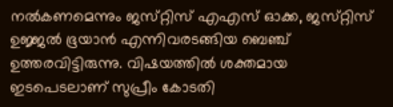നൽകണമെന്നും ജസ്‌റ്റിസ് എഎസ് ഓക്ക, ജസ്‌റ്റിസ് ഉജ്ജൽ ഭൂയാൻ എന്നിവരടങ്ങിയ ബെഞ്ച് ഉത്തരവിട്ടിരുന്നു. വിഷയത്തിൽ ശക്തമായ ഇടപെടലാണ് സുപ്രീം കോടതി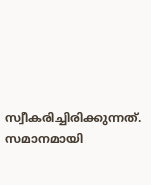സ്വീകരിച്ചിരിക്കുന്നത്. സമാനമായി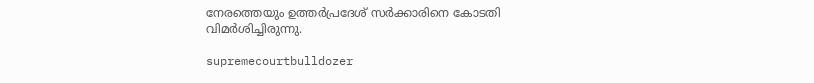നേരത്തെയും ഉത്തർപ്രദേശ് സർക്കാരിനെ കോടതി വിമർശിച്ചിരുന്നു.

supremecourtbulldozer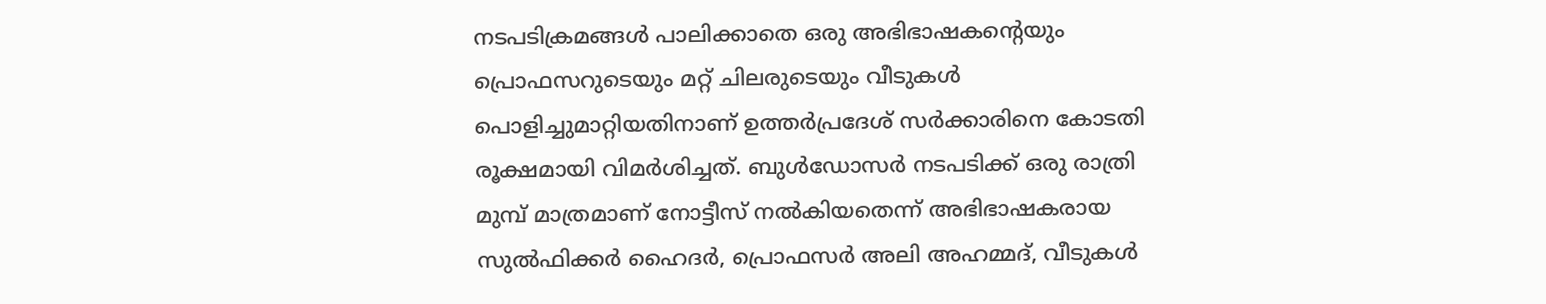നടപടിക്രമങ്ങൾ പാലിക്കാതെ ഒരു അഭിഭാഷകന്റെയും പ്രൊഫസറുടെയും മറ്റ് ചിലരുടെയും വീടുകൾ പൊളിച്ചുമാറ്റിയതിനാണ് ഉത്തർപ്രദേശ് സർക്കാരിനെ കോടതി രൂക്ഷമായി വിമർശിച്ചത്. ബുൾഡോസർ നടപടിക്ക് ഒരു രാത്രി മുമ്പ് മാത്രമാണ് നോട്ടീസ് നൽകിയതെന്ന് അഭിഭാഷകരായ സുൽഫിക്കർ ഹൈദർ, പ്രൊഫസർ അലി അഹമ്മദ്, വീടുകൾ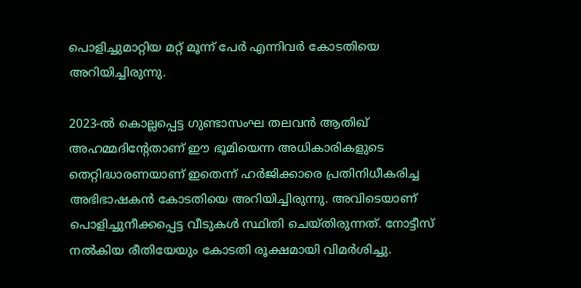പൊളിച്ചുമാറ്റിയ മറ്റ് മൂന്ന് പേർ എന്നിവർ കോടതിയെ അറിയിച്ചിരുന്നു.

2023-ൽ കൊല്ലപ്പെട്ട ഗുണ്ടാസംഘ തലവൻ ആതിഖ് അഹമ്മദിന്റേതാണ് ഈ ഭൂമിയെന്ന അധികാരികളുടെ തെറ്റിദ്ധാരണയാണ് ഇതെന്ന് ഹർജിക്കാരെ പ്രതിനിധീകരിച്ച അഭിഭാഷകൻ കോടതിയെ അറിയിച്ചിരുന്നു. അവിടെയാണ് പൊളിച്ചുനീക്കപ്പെട്ട വീടുകൾ സ്ഥിതി ചെയ്‌തിരുന്നത്‌. നോട്ടീസ് നൽകിയ രീതിയേയും കോടതി രൂക്ഷമായി വിമർശിച്ചു.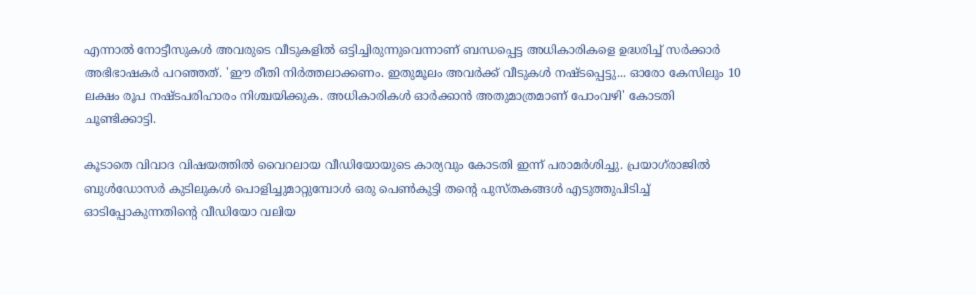എന്നാൽ നോട്ടീസുകൾ അവരുടെ വീടുകളിൽ ഒട്ടിച്ചിരുന്നുവെന്നാണ് ബന്ധപ്പെട്ട അധികാരികളെ ഉദ്ധരിച്ച് സർക്കാർ അഭിഭാഷകർ പറഞ്ഞത്. 'ഈ രീതി നിർത്തലാക്കണം. ഇതുമൂലം അവർക്ക് വീടുകൾ നഷ്‌ടപ്പെട്ടു... ഓരോ കേസിലും 10 ലക്ഷം രൂപ നഷ്‌ടപരിഹാരം നിശ്ചയിക്കുക. അധികാരികൾ ഓർക്കാൻ അതുമാത്രമാണ് പോംവഴി' കോടതി ചൂണ്ടിക്കാട്ടി.

കൂടാതെ വിവാദ വിഷയത്തിൽ വൈറലായ വീഡിയോയുടെ കാര്യവും കോടതി ഇന്ന് പരാമർശിച്ചു. പ്രയാഗ്‌രാജിൽ ബുൾഡോസർ കുടിലുകൾ പൊളിച്ചുമാറ്റുമ്പോൾ ഒരു പെൺകുട്ടി തന്റെ പുസ്‌തകങ്ങൾ എടുത്തുപിടിച്ച് ഓടിപ്പോകുന്നതിന്റെ വീഡിയോ വലിയ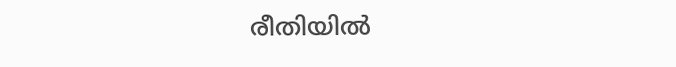രീതിയിൽ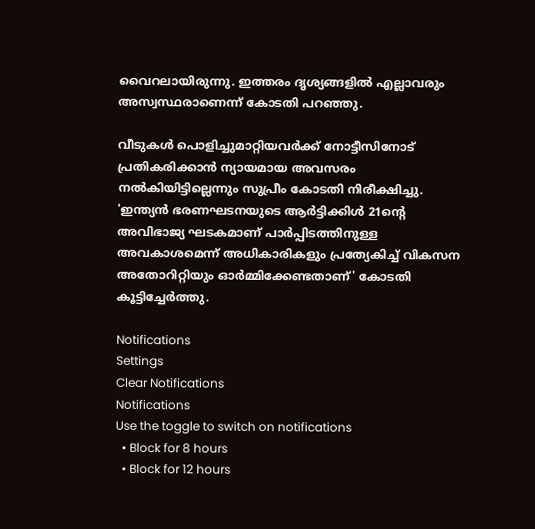വൈറലായിരുന്നു. ഇത്തരം ദൃശ്യങ്ങളിൽ എല്ലാവരും അസ്വസ്ഥരാണെന്ന് കോടതി പറഞ്ഞു.

വീടുകൾ പൊളിച്ചുമാറ്റിയവർക്ക് നോട്ടീസിനോട് പ്രതികരിക്കാൻ ന്യായമായ അവസരം നൽകിയിട്ടില്ലെന്നും സുപ്രീം കോടതി നിരീക്ഷിച്ചു. 'ഇന്ത്യൻ ഭരണഘടനയുടെ ആർട്ടിക്കിൾ 21ന്റെ അവിഭാജ്യ ഘടകമാണ് പാർപ്പിടത്തിനുള്ള അവകാശമെന്ന് അധികാരികളും പ്രത്യേകിച്ച് വികസന അതോറിറ്റിയും ഓർമ്മിക്കേണ്ടതാണ്' കോടതി കൂട്ടിച്ചേർത്തു.

Notifications
Settings
Clear Notifications
Notifications
Use the toggle to switch on notifications
  • Block for 8 hours
  • Block for 12 hours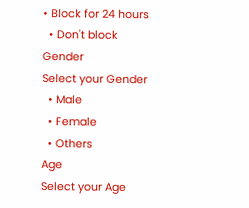• Block for 24 hours
  • Don't block
Gender
Select your Gender
  • Male
  • Female
  • Others
Age
Select your Age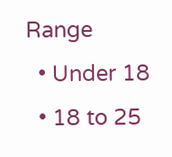Range
  • Under 18
  • 18 to 25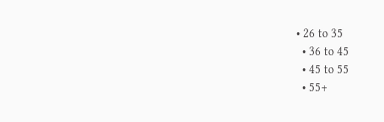• 26 to 35
  • 36 to 45
  • 45 to 55
  • 55+